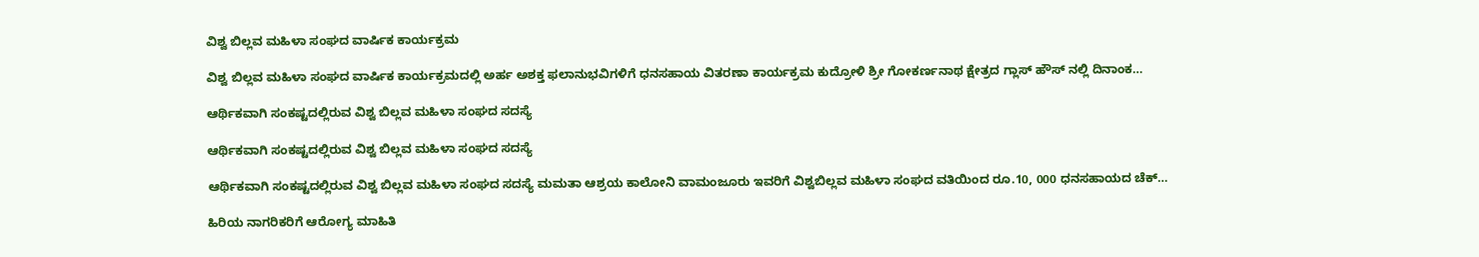ವಿಶ್ವ ಬಿಲ್ಲವ ಮಹಿಳಾ ಸಂಘದ ವಾರ್ಷಿಕ ಕಾರ್ಯಕ್ರಮ

ವಿಶ್ವ ಬಿಲ್ಲವ ಮಹಿಳಾ ಸಂಘದ ವಾರ್ಷಿಕ ಕಾರ್ಯಕ್ರಮದಲ್ಲಿ ಅರ್ಹ ಅಶಕ್ತ ಫಲಾನುಭವಿಗಳಿಗೆ ಧನಸಹಾಯ ವಿತರಣಾ ಕಾರ್ಯಕ್ರಮ ಕುದ್ರೋಳಿ ಶ್ರೀ ಗೋಕರ್ಣನಾಥ ಕ್ಷೇತ್ರದ ಗ್ಲಾಸ್ ಹೌಸ್ ನಲ್ಲಿ ದಿನಾಂಕ…

ಆರ್ಥಿಕವಾಗಿ ಸಂಕಷ್ಟದಲ್ಲಿರುವ ವಿಶ್ವ ಬಿಲ್ಲವ ಮಹಿಳಾ ಸಂಘದ ಸದಸ್ಯೆ

ಆರ್ಥಿಕವಾಗಿ ಸಂಕಷ್ಟದಲ್ಲಿರುವ ವಿಶ್ವ ಬಿಲ್ಲವ ಮಹಿಳಾ ಸಂಘದ ಸದಸ್ಯೆ

ಆರ್ಥಿಕವಾಗಿ ಸಂಕಷ್ಟದಲ್ಲಿರುವ ವಿಶ್ವ ಬಿಲ್ಲವ ಮಹಿಳಾ ಸಂಘದ ಸದಸ್ಯೆ ಮಮತಾ ಆಶ್ರಯ ಕಾಲೋನಿ ವಾಮಂಜೂರು ಇವರಿಗೆ ವಿಶ್ವಬಿಲ್ಲವ ಮಹಿಳಾ ಸಂಘದ ವತಿಯಿಂದ ರೂ.10, 000 ಧನಸಹಾಯದ ಚೆಕ್…

ಹಿರಿಯ ನಾಗರಿಕರಿಗೆ ಆರೋಗ್ಯ ಮಾಹಿತಿ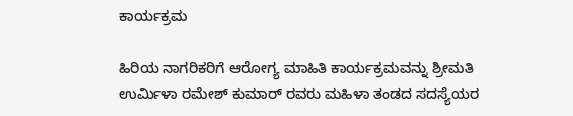ಕಾರ್ಯಕ್ರಮ

ಹಿರಿಯ ನಾಗರಿಕರಿಗೆ ಆರೋಗ್ಯ ಮಾಹಿತಿ ಕಾರ್ಯಕ್ರಮವನ್ನು ಶ್ರೀಮತಿ ಉರ್ಮಿಳಾ ರಮೇಶ್ ಕುಮಾರ್ ರವರು ಮಹಿಳಾ ತಂಡದ ಸದಸ್ಯೆಯರ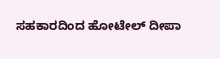ಸಹಕಾರದಿಂದ ಹೋಟೇಲ್ ದೀಪಾ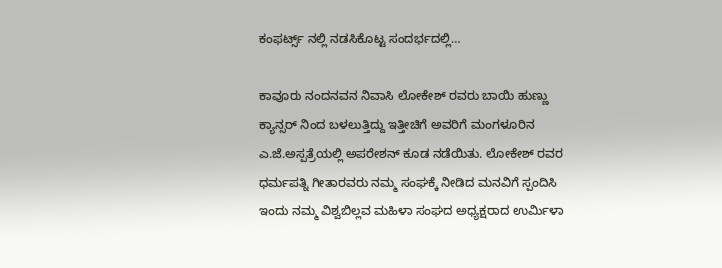ಕಂಫರ್ಟ್ಸ್ ನಲ್ಲಿ ನಡಸಿಕೊಟ್ಟ ಸಂದರ್ಭದಲ್ಲಿ…

ಕಾವೂರು ನಂದನವನ ನಿವಾಸಿ ಲೋಕೇಶ್ ರವರು ಬಾಯಿ ಹುಣ್ಣು ಕ್ಯಾನ್ಸರ್ ನಿಂದ ಬಳಲುತ್ತಿದ್ದು ಇತ್ತೀಚಿಗೆ ಅವರಿಗೆ ಮಂಗಳೂರಿನ ಎ.ಜೆ.ಅಸ್ಪತ್ರೆಯಲ್ಲಿ‌ ಅಪರೇಶನ್ ಕೂಡ ನಡೆಯಿತು. ಲೋಕೇಶ್ ರವರ ಧರ್ಮಪತ್ನಿ ಗೀತಾರವರು ನಮ್ಮ ಸಂಘಕ್ಕೆ ನೀಡಿದ ಮನವಿಗೆ ಸ್ಪಂದಿಸಿ ಇಂದು ನಮ್ಮ ವಿಶ್ವಬಿಲ್ಲವ ಮಹಿಳಾ ಸಂಘದ ಅಧ್ಯಕ್ಷರಾದ ಉರ್ಮಿಳಾ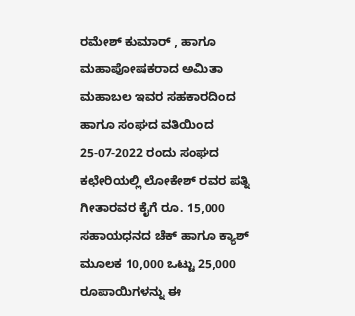ರಮೇಶ್ ಕುಮಾರ್ , ಹಾಗೂ ಮಹಾಪೋಷಕರಾದ ಅಮಿತಾ ಮಹಾಬಲ ಇವರ ಸಹಕಾರದಿಂದ ಹಾಗೂ ಸಂಘದ ವತಿಯಿಂದ 25-07-2022 ರಂದು ಸಂಘದ ಕಛೇರಿಯಲ್ಲಿ ಲೋಕೇಶ್ ರವರ ಪತ್ನಿ ಗೀತಾರವರ ಕೈಗೆ ರೂ. 15,000 ಸಹಾಯಧನದ ಚೆಕ್ ಹಾಗೂ ಕ್ಯಾಶ್ ಮೂಲಕ 10,000 ಒಟ್ಟು 25,000 ರೂಪಾಯಿಗಳನ್ನು ಈ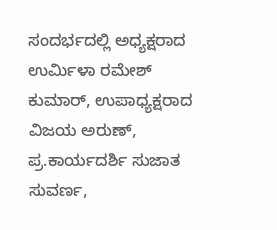ಸಂದರ್ಭದಲ್ಲಿ ಅಧ್ಯಕ್ಷರಾದ ಉರ್ಮಿಳಾ ರಮೇಶ್ ಕುಮಾರ್, ಉಪಾಧ್ಯಕ್ಷರಾದ ವಿಜಯ ಅರುಣ್, ಪ್ರ.ಕಾರ್ಯದರ್ಶಿ ಸುಜಾತ ಸುವರ್ಣ,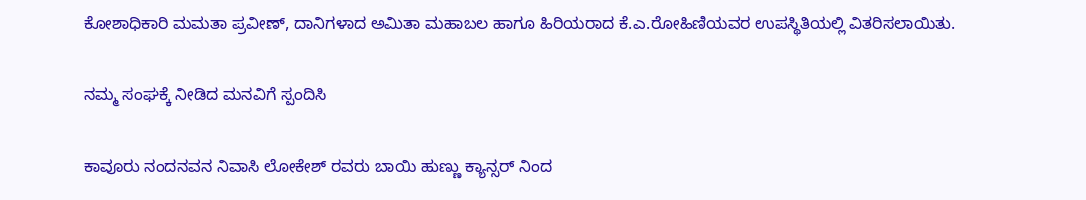ಕೋಶಾಧಿಕಾರಿ ಮಮತಾ ಪ್ರವೀಣ್, ದಾನಿಗಳಾದ ಅಮಿತಾ ಮಹಾಬಲ ಹಾಗೂ ಹಿರಿಯರಾದ ಕೆ.ಎ.ರೋಹಿಣಿಯವರ ಉಪಸ್ಥಿತಿಯಲ್ಲಿ ವಿತರಿಸಲಾಯಿತು.

ನಮ್ಮ ಸಂಘಕ್ಕೆ ನೀಡಿದ ಮನವಿಗೆ ಸ್ಪಂದಿಸಿ

ಕಾವೂರು ನಂದನವನ ನಿವಾಸಿ ಲೋಕೇಶ್ ರವರು ಬಾಯಿ ಹುಣ್ಣು ಕ್ಯಾನ್ಸರ್ ನಿಂದ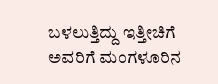ಬಳಲುತ್ತಿದ್ದು ಇತ್ತೀಚಿಗೆ ಅವರಿಗೆ ಮಂಗಳೂರಿನ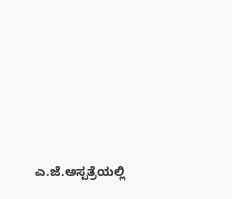ಎ.ಜೆ.ಅಸ್ಪತ್ರೆಯಲ್ಲಿ‌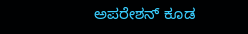ಅಪರೇಶನ್ ಕೂಡ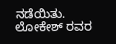ನಡೆಯಿತು. ಲೋಕೇಶ್ ರವರ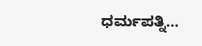ಧರ್ಮಪತ್ನಿ…